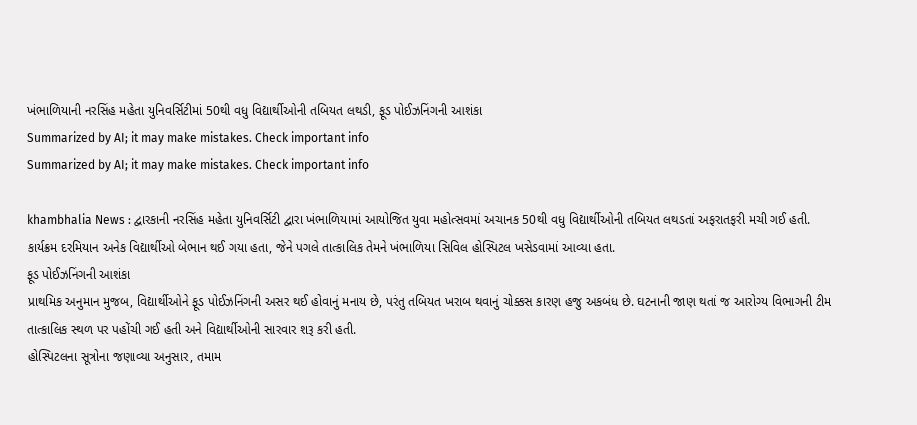ખંભાળિયાની નરસિંહ મહેતા યુનિવર્સિટીમાં 50થી વધુ વિદ્યાર્થીઓની તબિયત લથડી, ફૂડ પોઈઝનિંગની આશંકા
Summarized by AI; it may make mistakes. Check important info
Summarized by AI; it may make mistakes. Check important info

khambhalia News : દ્વારકાની નરસિંહ મહેતા યુનિવર્સિટી દ્વારા ખંભાળિયામાં આયોજિત યુવા મહોત્સવમાં અચાનક 50થી વધુ વિદ્યાર્થીઓની તબિયત લથડતાં અફરાતફરી મચી ગઈ હતી. કાર્યક્રમ દરમિયાન અનેક વિદ્યાર્થીઓ બેભાન થઈ ગયા હતા, જેને પગલે તાત્કાલિક તેમને ખંભાળિયા સિવિલ હોસ્પિટલ ખસેડવામાં આવ્યા હતા.
ફૂડ પોઈઝનિંગની આશંકા
પ્રાથમિક અનુમાન મુજબ, વિદ્યાર્થીઓને ફૂડ પોઈઝનિંગની અસર થઈ હોવાનું મનાય છે, પરંતુ તબિયત ખરાબ થવાનું ચોક્કસ કારણ હજુ અકબંધ છે. ઘટનાની જાણ થતાં જ આરોગ્ય વિભાગની ટીમ તાત્કાલિક સ્થળ પર પહોંચી ગઈ હતી અને વિદ્યાર્થીઓની સારવાર શરૂ કરી હતી.
હોસ્પિટલના સૂત્રોના જણાવ્યા અનુસાર, તમામ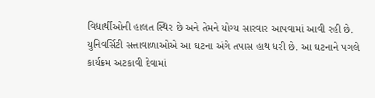વિદ્યાર્થીઓની હાલત સ્થિર છે અને તેમને યોગ્ય સારવાર આપવામાં આવી રહી છે. યુનિવર્સિટી સત્તાવાળાઓએ આ ઘટના અંગે તપાસ હાથ ધરી છે. આ ઘટનાને પગલે કાર્યક્રમ અટકાવી દેવામાં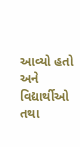આવ્યો હતો અને વિદ્યાર્થીઓ તથા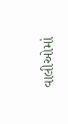વાલીઓમાં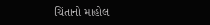ચિંતાનો માહોલ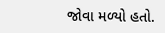જોવા મળ્યો હતો.